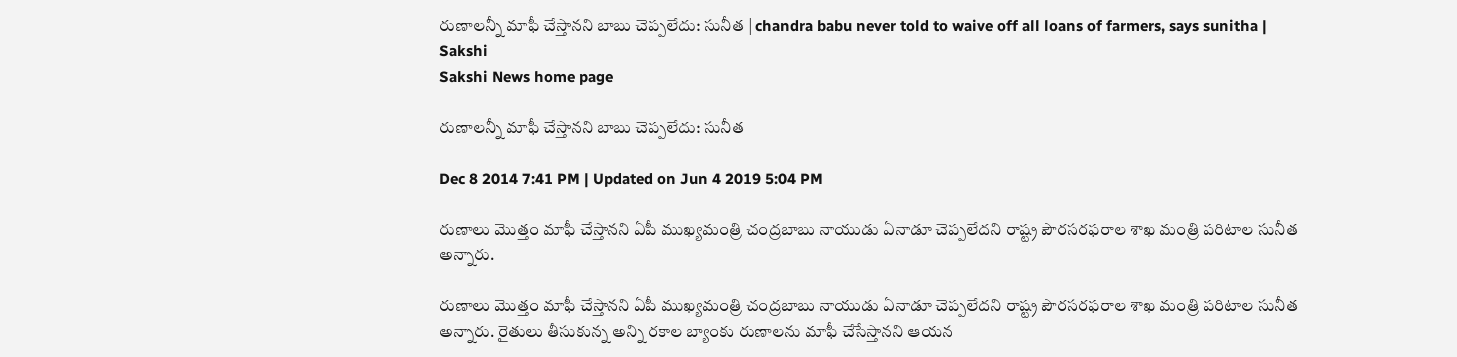రుణాలన్నీ మాఫీ చేస్తానని బాబు చెప్పలేదు: సునీత | chandra babu never told to waive off all loans of farmers, says sunitha | Sakshi
Sakshi News home page

రుణాలన్నీ మాఫీ చేస్తానని బాబు చెప్పలేదు: సునీత

Dec 8 2014 7:41 PM | Updated on Jun 4 2019 5:04 PM

రుణాలు మొత్తం మాఫీ చేస్తానని ఏపీ ముఖ్యమంత్రి చంద్రబాబు నాయుడు ఏనాడూ చెప్పలేదని రాష్ట్ర పౌరసరఫరాల శాఖ మంత్రి పరిటాల సునీత అన్నారు.

రుణాలు మొత్తం మాఫీ చేస్తానని ఏపీ ముఖ్యమంత్రి చంద్రబాబు నాయుడు ఏనాడూ చెప్పలేదని రాష్ట్ర పౌరసరఫరాల శాఖ మంత్రి పరిటాల సునీత అన్నారు. రైతులు తీసుకున్న అన్ని రకాల బ్యాంకు రుణాలను మాఫీ చేసేస్తానని ఆయన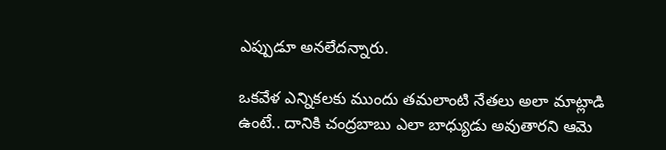ఎప్పుడూ అనలేదన్నారు.

ఒకవేళ ఎన్నికలకు ముందు తమలాంటి నేతలు అలా మాట్లాడి ఉంటే.. దానికి చంద్రబాబు ఎలా బాధ్యుడు అవుతారని ఆమె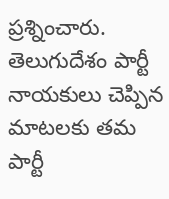ప్రశ్నించారు. తెలుగుదేశం పార్టీ నాయకులు చెప్పిన మాటలకు తమ పార్టీ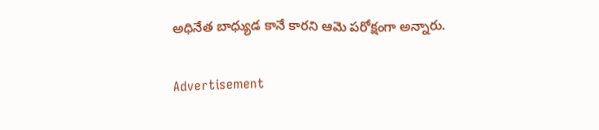అధినేత బాధ్యుడ కానే కారని ఆమె పరోక్షంగా అన్నారు.

Advertisement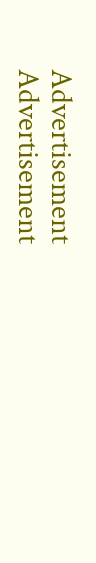Advertisement
Advertisement